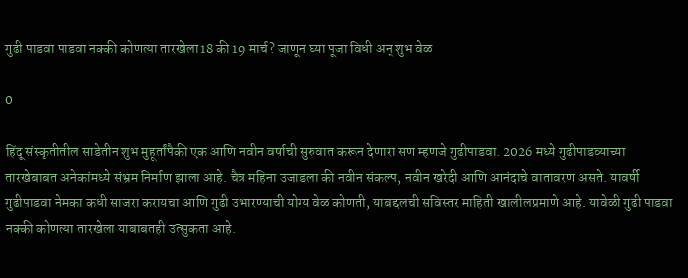गुढी पाडवा पाडवा नक्की कोणत्या तारखेला18 की 19 मार्च? जाणून घ्या पूजा विधी अन् शुभ वेळ

0

हिंदू संस्कृतीतील साडेतीन शुभ मुहूर्तांपैकी एक आणि नवीन वर्षाची सुरुवात करून देणारा सण म्हणजे गुढीपाडवा. 2026 मध्ये गुढीपाडव्याच्या तारखेबाबत अनेकांमध्ये संभ्रम निर्माण झाला आहे. चैत्र महिना उजाडला की नवीन संकल्प, नवीन खरेदी आणि आनंदाचे वातावरण असते. यावर्षी गुढीपाडवा नेमका कधी साजरा करायचा आणि गुढी उभारण्याची योग्य वेळ कोणती, याबद्दलची सविस्तर माहिती खालीलप्रमाणे आहे. यावेळी गुढी पाडवा नक्की कोणत्या तारखेला याबाबतही उत्सुकता आहे.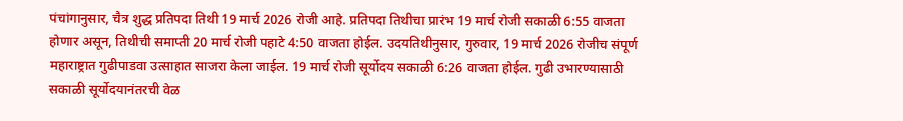पंचांगानुसार, चैत्र शुद्ध प्रतिपदा तिथी 19 मार्च 2026 रोजी आहे. प्रतिपदा तिथीचा प्रारंभ 19 मार्च रोजी सकाळी 6:55 वाजता होणार असून, तिथीची समाप्ती 20 मार्च रोजी पहाटे 4:50 वाजता होईल. उदयतिथीनुसार, गुरुवार, 19 मार्च 2026 रोजीच संपूर्ण महाराष्ट्रात गुढीपाडवा उत्साहात साजरा केला जाईल. 19 मार्च रोजी सूर्योदय सकाळी 6:26 वाजता होईल. गुढी उभारण्यासाठी सकाळी सूर्योदयानंतरची वेळ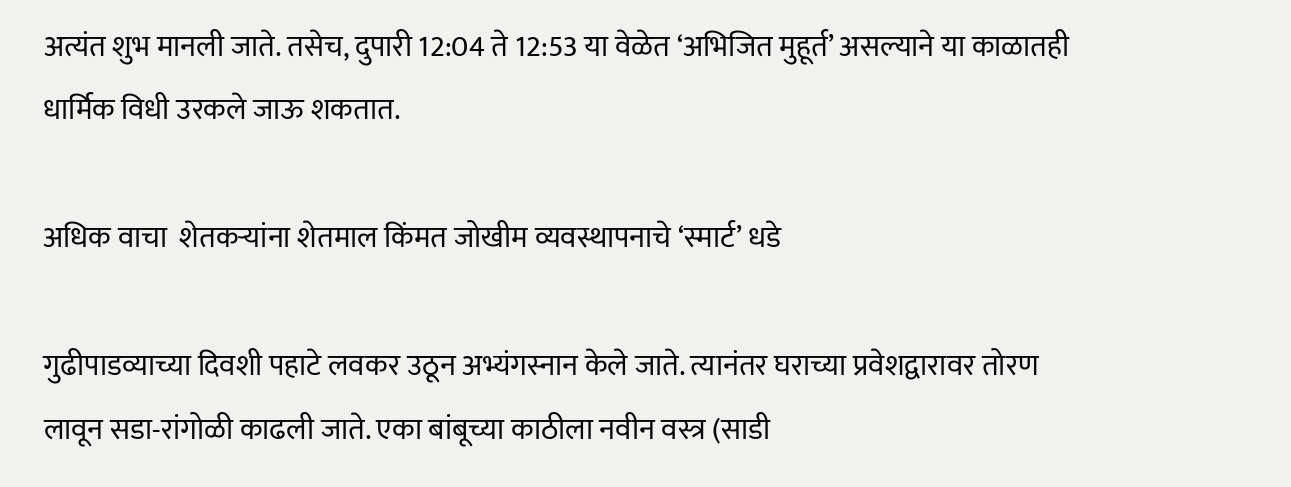अत्यंत शुभ मानली जाते. तसेच, दुपारी 12:04 ते 12:53 या वेळेत ‘अभिजित मुहूर्त’ असल्याने या काळातही धार्मिक विधी उरकले जाऊ शकतात.

अधिक वाचा  शेतकऱ्यांना शेतमाल किंमत जोखीम व्यवस्थापनाचे ‘स्मार्ट’ धडे

गुढीपाडव्याच्या दिवशी पहाटे लवकर उठून अभ्यंगस्नान केले जाते. त्यानंतर घराच्या प्रवेशद्वारावर तोरण लावून सडा-रांगोळी काढली जाते. एका बांबूच्या काठीला नवीन वस्त्र (साडी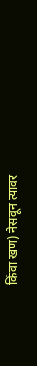किंवा खण) नेसवून त्यावर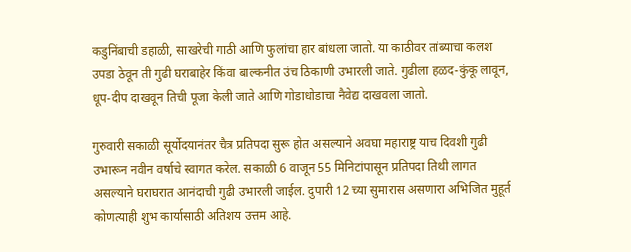कडुनिंबाची डहाळी, साखरेची गाठी आणि फुलांचा हार बांधला जातो. या काठीवर तांब्याचा कलश उपडा ठेवून ती गुढी घराबाहेर किंवा बाल्कनीत उंच ठिकाणी उभारली जाते. गुढीला हळद-कुंकू लावून, धूप-दीप दाखवून तिची पूजा केली जाते आणि गोडाधोडाचा नैवेद्य दाखवला जातो.

गुरुवारी सकाळी सूर्योदयानंतर चैत्र प्रतिपदा सुरू होत असल्याने अवघा महाराष्ट्र याच दिवशी गुढी उभारून नवीन वर्षाचे स्वागत करेल. सकाळी 6 वाजून 55 मिनिटांपासून प्रतिपदा तिथी लागत असल्याने घराघरात आनंदाची गुढी उभारली जाईल. दुपारी 12 च्या सुमारास असणारा अभिजित मुहूर्त कोणत्याही शुभ कार्यासाठी अतिशय उत्तम आहे.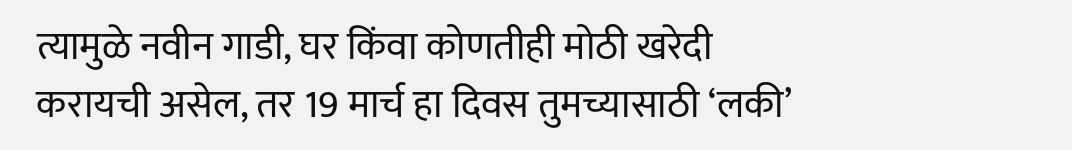त्यामुळे नवीन गाडी, घर किंवा कोणतीही मोठी खरेदी करायची असेल, तर 19 मार्च हा दिवस तुमच्यासाठी ‘लकी’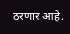ठरणार आहे.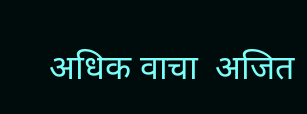अधिक वाचा  अजित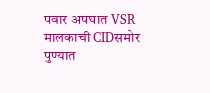पवार अपघात VSR मालकाची CIDसमोर पुण्यात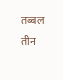तब्बल तीन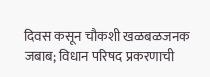दिवस कसून चौकशी खळबळजनक जबाब; विधान परिषद प्रकरणाची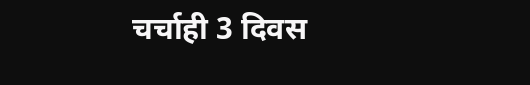चर्चाही 3 दिवस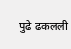पुढे ढकलली